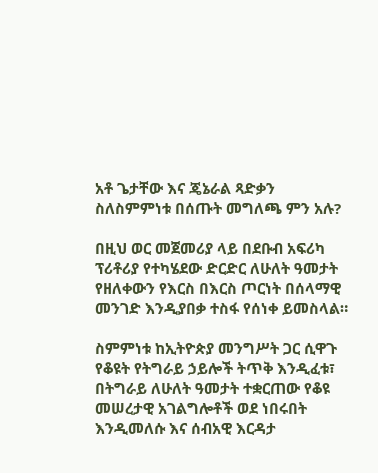አቶ ጌታቸው እና ጄኔራል ጻድቃን ስለስምምነቱ በሰጡት መግለጫ ምን አሉ?

በዚህ ወር መጀመሪያ ላይ በደቡብ አፍሪካ ፕሪቶሪያ የተካሄደው ድርድር ለሁለት ዓመታት የዘለቀውን የእርስ በእርስ ጦርነት በሰላማዊ መንገድ እንዲያበቃ ተስፋ የሰነቀ ይመስላል።

ስምምነቱ ከኢትዮጵያ መንግሥት ጋር ሲዋጉ የቆዩት የትግራይ ኃይሎች ትጥቅ እንዲፈቱ፣ በትግራይ ለሁለት ዓመታት ተቋርጠው የቆዩ መሠረታዊ አገልግሎቶች ወደ ነበሩበት እንዲመለሱ እና ሰብአዊ እርዳታ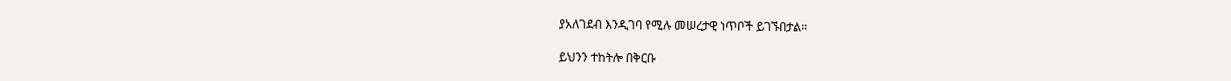ያአለገደብ እንዲገባ የሚሉ መሠረታዊ ነጥቦች ይገኙበታል።

ይህንን ተከትሎ በቅርቡ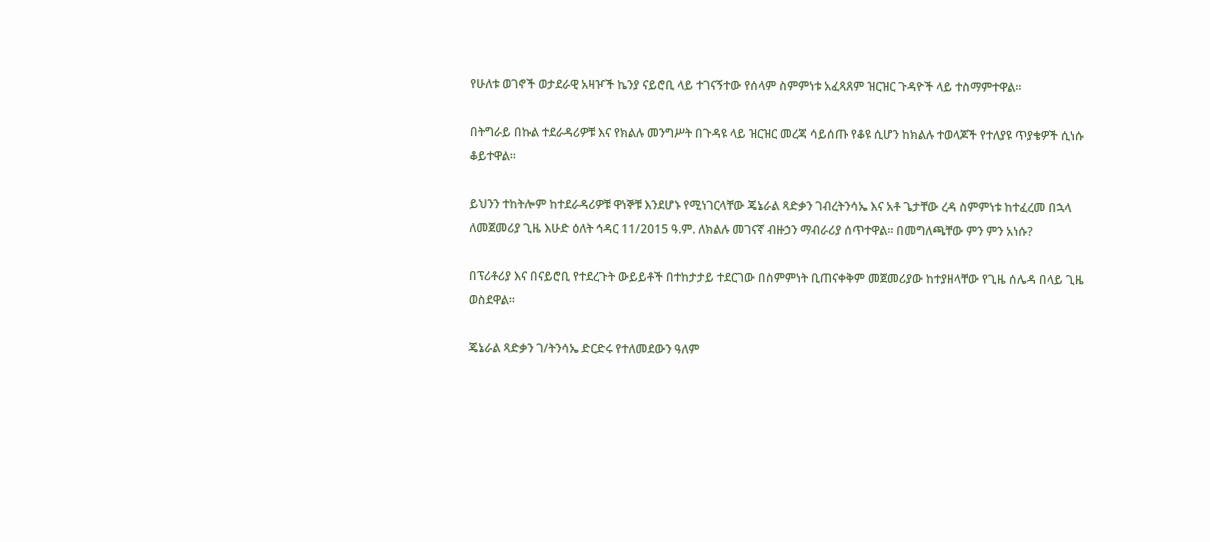የሁለቱ ወገኖች ወታደራዊ አዛዦች ኬንያ ናይሮቢ ላይ ተገናኝተው የሰላም ስምምነቱ አፈጻጸም ዝርዝር ጉዳዮች ላይ ተስማምተዋል።

በትግራይ በኩል ተደራዳሪዎቹ እና የክልሉ መንግሥት በጉዳዩ ላይ ዝርዝር መረጃ ሳይሰጡ የቆዩ ሲሆን ከክልሉ ተወላጆች የተለያዩ ጥያቄዎች ሲነሱ ቆይተዋል።

ይህንን ተከትሎም ከተደራዳሪዎቹ ዋነኞቹ እንደሆኑ የሚነገርላቸው ጄኔራል ጻድቃን ገብረትንሳኤ እና አቶ ጌታቸው ረዳ ስምምነቱ ከተፈረመ በኋላ ለመጀመሪያ ጊዜ እሁድ ዕለት ኅዳር 11/2015 ዓ.ም. ለክልሉ መገናኛ ብዙኃን ማብራሪያ ሰጥተዋል። በመግለጫቸው ምን ምን አነሱ?

በፕሪቶሪያ እና በናይሮቢ የተደረጉት ውይይቶች በተከታታይ ተደርገው በስምምነት ቢጠናቀቅም መጀመሪያው ከተያዘላቸው የጊዜ ሰሌዳ በላይ ጊዜ ወስደዋል።

ጄኔራል ጻድቃን ገ/ትንሳኤ ድርድሩ የተለመደውን ዓለም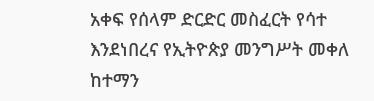አቀፍ የሰላም ድርድር መስፈርት የሳተ እንደነበረና የኢትዮጵያ መንግሥት መቀለ ከተማን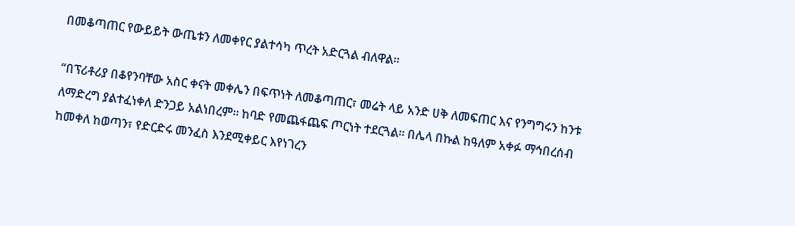በመቆጣጠር የውይይት ውጤቱን ለመቀየር ያልተሳካ ጥረት አድርጓል ብለዋል።

“በፕሪቶሪያ በቆየንባቸው አስር ቀናት መቀሌን በፍጥነት ለመቆጣጠር፣ መሬት ላይ አንድ ሀቅ ለመፍጠር እና የንግግሩን ከንቱ ለማድረግ ያልተፈነቀለ ድንጋይ አልነበረም። ከባድ የመጨፋጨፍ ጦርነት ተደርጓል። በሌላ በኩል ከዓለም አቀፉ ማኅበረሰብ ከመቀለ ከወጣን፣ የድርድሩ መንፈስ እንደሚቀይር እየነገረን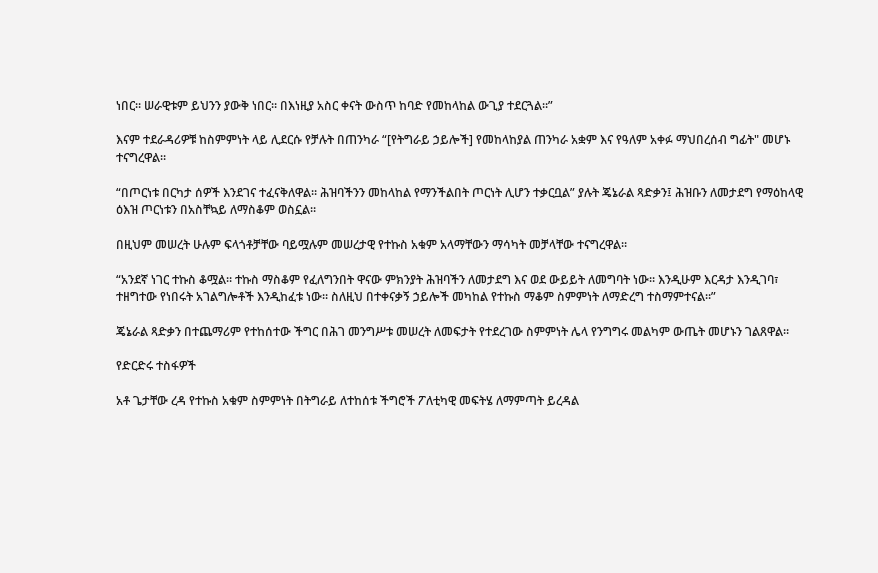ነበር። ሠራዊቱም ይህንን ያውቅ ነበር። በእነዚያ አስር ቀናት ውስጥ ከባድ የመከላከል ውጊያ ተደርጓል።”

እናም ተደራዳሪዎቹ ከስምምነት ላይ ሊደርሱ የቻሉት በጠንካራ “[የትግራይ ኃይሎች] የመከላከያል ጠንካራ አቋም እና የዓለም አቀፉ ማህበረሰብ ግፊት" መሆኑ ተናግረዋል።

“በጦርነቱ በርካታ ሰዎች እንደገና ተፈናቅለዋል። ሕዝባችንን መከላከል የማንችልበት ጦርነት ሊሆን ተቃርቧል” ያሉት ጄኔራል ጻድቃን፤ ሕዝቡን ለመታደግ የማዕከላዊ ዕእዝ ጦርነቱን በአስቸኳይ ለማስቆም ወስኗል።

በዚህም መሠረት ሁሉም ፍላጎቶቻቸው ባይሟሉም መሠረታዊ የተኩስ አቁም አላማቸውን ማሳካት መቻላቸው ተናግረዋል።

“አንደኛ ነገር ተኩስ ቆሟል። ተኩስ ማስቆም የፈለግንበት ዋናው ምክንያት ሕዝባችን ለመታደግ እና ወደ ውይይት ለመግባት ነው። እንዲሁም እርዳታ እንዲገባ፣ ተዘግተው የነበሩት አገልግሎቶች እንዲከፈቱ ነው። ስለዚህ በተቀናቃኝ ኃይሎች መካከል የተኩስ ማቆም ስምምነት ለማድረግ ተስማምተናል።”

ጄኔራል ጻድቃን በተጨማሪም የተከሰተው ችግር በሕገ መንግሥቱ መሠረት ለመፍታት የተደረገው ስምምነት ሌላ የንግግሩ መልካም ውጤት መሆኑን ገልጸዋል።

የድርድሩ ተስፋዎች

አቶ ጌታቸው ረዳ የተኩስ አቁም ስምምነት በትግራይ ለተከሰቱ ችግሮች ፖለቲካዊ መፍትሄ ለማምጣት ይረዳል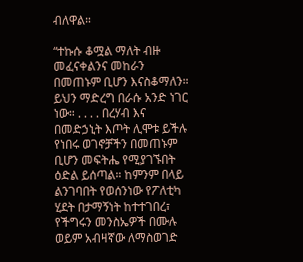ብለዋል።

“ተኩሱ ቆሟል ማለት ብዙ መፈናቀልንና መከራን በመጠኑም ቢሆን እናስቆማለን። ይህን ማድረግ በራሱ አንድ ነገር ነው። . . . . በረሃብ እና በመድኃኒት እጦት ሊሞቱ ይችሉ የነበሩ ወገኖቻችን በመጠኑም ቢሆን መፍትሔ የሚያገኙበት ዕድል ይሰጣል። ከምንም በላይ ልንገባበት የወሰንነው የፖለቲካ ሂደት በታማኝነት ከተተገበረ፣ የችግሩን መንስኤዎች በሙሉ ወይም አብዛኛው ለማስወገድ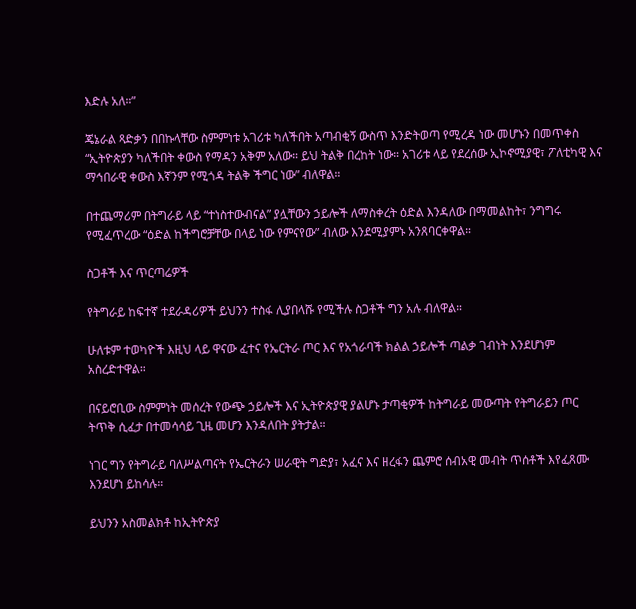እድሉ አለ።”

ጄኔራል ጻድቃን በበኩላቸው ስምምነቱ አገሪቱ ካለችበት አጣብቂኝ ውስጥ እንድትወጣ የሚረዳ ነው መሆኑን በመጥቀስ “ኢትዮጵያን ካለችበት ቀውስ የማዳን አቅም አለው። ይህ ትልቅ በረከት ነው። አገሪቱ ላይ የደረሰው ኢኮኖሚያዊ፣ ፖለቲካዊ እና ማኅበራዊ ቀውስ እኛንም የሚጎዳ ትልቅ ችግር ነው” ብለዋል።

በተጨማሪም በትግራይ ላይ “ተነስተውብናል” ያሏቸውን ኃይሎች ለማስቀረት ዕድል እንዳለው በማመልከት፣ ንግግሩ የሚፈጥረው “ዕድል ከችግሮቻቸው በላይ ነው የምናየው” ብለው እንደሚያምኑ አንጸባርቀዋል።

ስጋቶች እና ጥርጣሬዎች

የትግራይ ከፍተኛ ተደራዳሪዎች ይህንን ተስፋ ሊያበላሹ የሚችሉ ስጋቶች ግን አሉ ብለዋል።

ሁለቱም ተወካዮች እዚህ ላይ ዋናው ፈተና የኤርትራ ጦር እና የአጎራባች ክልል ኃይሎች ጣልቃ ገብነት እንደሆነም አስረድተዋል።

በናይሮቢው ስምምነት መሰረት የውጭ ኃይሎች እና ኢትዮጵያዊ ያልሆኑ ታጣቂዎች ከትግራይ መውጣት የትግራይን ጦር ትጥቅ ሲፈታ በተመሳሳይ ጊዜ መሆን እንዳለበት ያትታል።

ነገር ግን የትግራይ ባለሥልጣናት የኤርትራን ሠራዊት ግድያ፣ አፈና እና ዘረፋን ጨምሮ ሰብአዊ መብት ጥሰቶች እየፈጸሙ እንደሆነ ይከሳሉ።

ይህንን አስመልክቶ ከኢትዮጵያ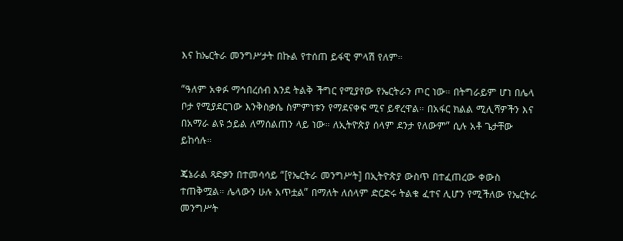እና ከኤርትራ መንግሥታት በኩል የተሰጠ ይፋዊ ምላሽ የለም።

“ዓለም አቀፉ ማኅበረሰብ እንደ ትልቅ ችግር የሚያየው የኤርትራን ጦር ነው። በትግራይም ሆነ በሌላ ቦታ የሚያደርገው እንቅስቃሴ ስምምነቱን የማደናቀፍ ሚና ይኖረዋል። በአፋር ክልል ሚሊሻዎችን እና በአማራ ልዩ ኃይል ለማሰልጠን ላይ ነው። ለኢትዮጵያ ሰላም ደንታ የለውም” ሲሉ አቶ ጌታቸው ይከሳሉ።

ጄኔራል ጻድቃን በተመሳሳይ “[የኤርትራ መንግሥት] በኢትዮጵያ ውስጥ በተፈጠረው ቀውስ ተጠቅሟል። ሌላውን ሁሉ አጥቷል” በማለት ለሰላም ድርድሩ ትልቁ ፈተና ሊሆን የሚችለው የኤርትራ መንግሥት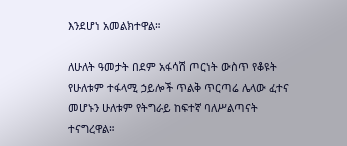እንደሆነ አመልክተዋል።

ለሁለት ዓመታት በደም አፋሳሽ ጦርነት ውስጥ የቆዩት የሁለቱም ተፋላሚ ኃይሎች ጥልቅ ጥርጣሬ ሌላው ፈተና መሆኑን ሁለቱም የትግራይ ከፍተኛ ባለሥልጣናት ተናግረዋል።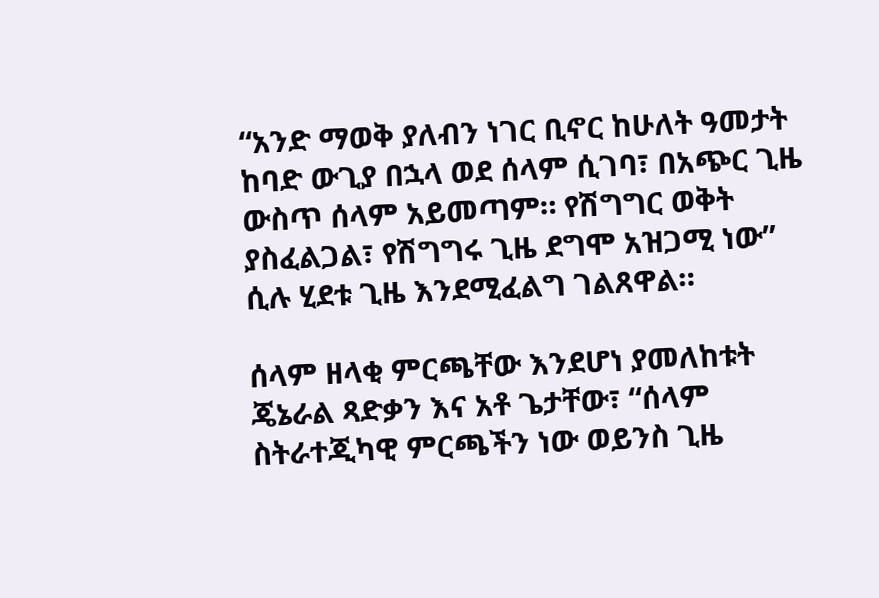“አንድ ማወቅ ያለብን ነገር ቢኖር ከሁለት ዓመታት ከባድ ውጊያ በኋላ ወደ ሰላም ሲገባ፣ በአጭር ጊዜ ውስጥ ሰላም አይመጣም። የሽግግር ወቅት ያስፈልጋል፣ የሽግግሩ ጊዜ ደግሞ አዝጋሚ ነው” ሲሉ ሂደቱ ጊዜ እንደሚፈልግ ገልጸዋል።

ሰላም ዘላቂ ምርጫቸው እንደሆነ ያመለከቱት ጄኔራል ጻድቃን እና አቶ ጌታቸው፣ “ሰላም ስትራተጂካዊ ምርጫችን ነው ወይንስ ጊዜ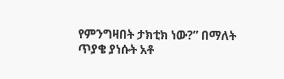የምንግዛበት ታክቲክ ነው?” በማለት ጥያቄ ያነሱት አቶ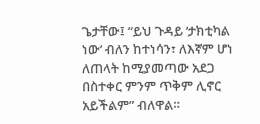ጌታቸው፤ “ይህ ጉዳይ ‘ታክቲካል ነው’ ብለን ከተነሳን፣ ለእኛም ሆነ ለጠላት ከሚያመጣው አደጋ በስተቀር ምንም ጥቅም ሊኖር አይችልም” ብለዋል።